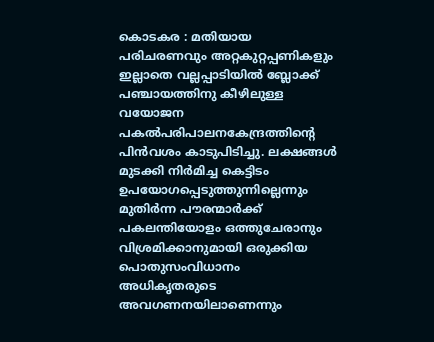കൊടകര : മതിയായ പരിചരണവും അറ്റകുറ്റപ്പണികളും ഇല്ലാതെ വല്ലപ്പാടിയിൽ ബ്ലോക്ക് പഞ്ചായത്തിനു കീഴിലുള്ള വയോജന പകൽപരിപാലനകേന്ദ്രത്തിന്റെ പിൻവശം കാടുപിടിച്ചു. ലക്ഷങ്ങൾ മുടക്കി നിർമിച്ച കെട്ടിടം ഉപയോഗപ്പെടുത്തുന്നില്ലെന്നും മുതിർന്ന പൗരന്മാർക്ക് പകലന്തിയോളം ഒത്തുചേരാനും വിശ്രമിക്കാനുമായി ഒരുക്കിയ പൊതുസംവിധാനം അധികൃതരുടെ അവഗണനയിലാണെന്നും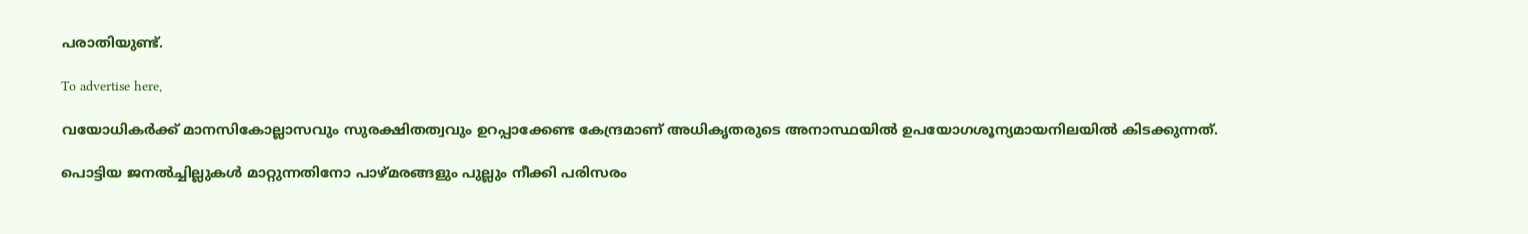പരാതിയുണ്ട്‌.

To advertise here,

വയോധികർക്ക് മാനസികോല്ലാസവും സുരക്ഷിതത്വവും ഉറപ്പാക്കേണ്ട കേന്ദ്രമാണ് അധികൃതരുടെ അനാസ്ഥയിൽ ഉപയോഗശൂന്യമായനിലയിൽ കിടക്കുന്നത്.

പൊട്ടിയ ജനൽച്ചില്ലുകൾ മാറ്റുന്നതിനോ പാഴ്‌മരങ്ങളും പുല്ലും നീക്കി പരിസരം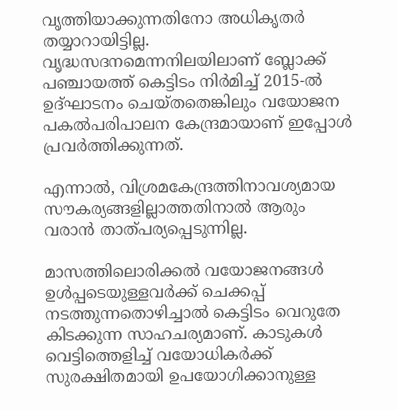വൃത്തിയാക്കുന്നതിനോ അധികൃതർ തയ്യാറായിട്ടില്ല. വൃദ്ധസദനമെന്നനിലയിലാണ് ബ്ലോക്ക് പഞ്ചായത്ത് കെട്ടിടം നിർമിച്ച് 2015-ൽ ഉദ്ഘാടനം ചെയ്തതെങ്കിലും വയോജന പകൽപരിപാലന കേന്ദ്രമായാണ് ഇപ്പോൾ പ്രവർത്തിക്കുന്നത്.

എന്നാൽ, വിശ്രമകേന്ദ്രത്തിനാവശ്യമായ സൗകര്യങ്ങളില്ലാത്തതിനാൽ ആരും വരാൻ താത്പ‌ര്യപ്പെടുന്നില്ല.

മാസത്തിലൊരിക്കൽ വയോജനങ്ങൾ ഉൾപ്പടെയുള്ളവർക്ക് ചെക്കപ്പ് നടത്തുന്നതൊഴിച്ചാൽ കെട്ടിടം വെറുതേ കിടക്കുന്ന സാഹചര്യമാണ്. കാടുകൾ വെട്ടിത്തെളിച്ച് വയോധികർക്ക് സുരക്ഷിതമായി ഉപയോഗിക്കാനുള്ള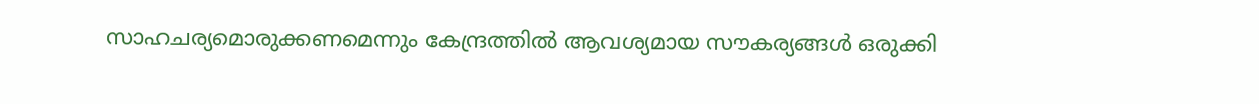സാഹചര്യമൊരുക്കണമെന്നും കേന്ദ്രത്തിൽ ആവശ്യമായ സൗകര്യങ്ങൾ ഒരുക്കി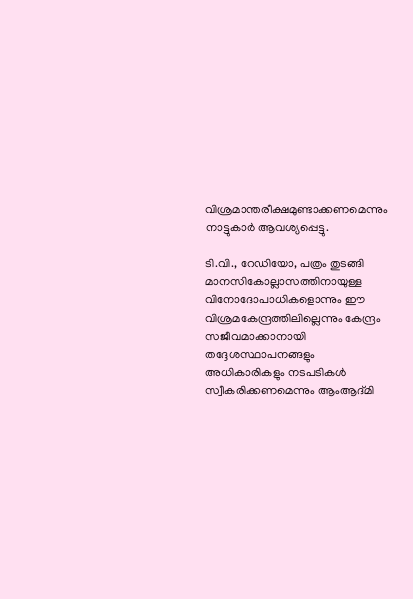വിശ്രമാന്തരീക്ഷമുണ്ടാക്കണമെന്നും നാട്ടുകാർ ആവശ്യപ്പെട്ടു.

ടി.വി., റേഡിയോ, പത്രം തുടങ്ങി മാനസികോല്ലാസത്തിനായുള്ള വിനോദോപാധികളൊന്നും ഈ വിശ്രമകേന്ദ്രത്തിലില്ലെന്നും കേന്ദ്രം സജീവമാക്കാനായി തദ്ദേശസ്ഥാപനങ്ങളും അധികാരികളും നടപടികൾ സ്വീകരിക്കണമെന്നും ആംആദ്മി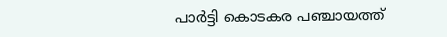പാർട്ടി കൊടകര പഞ്ചായത്ത്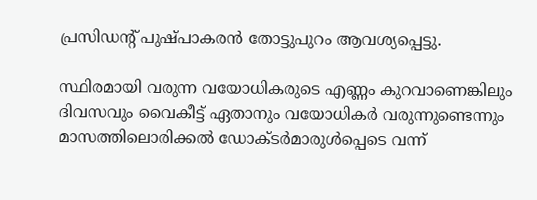പ്രസിഡന്റ് പുഷ്പാകരൻ തോട്ടുപുറം ആവശ്യപ്പെട്ടു.

സ്ഥിരമായി വരുന്ന വയോധികരുടെ എണ്ണം കുറവാണെങ്കിലും ദിവസവും വൈകീട്ട് ഏതാനും വയോധികർ വരുന്നുണ്ടെന്നും മാസത്തിലൊരിക്കൽ ഡോക്ടർമാരുൾപ്പെടെ വന്ന്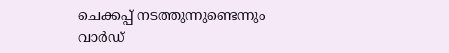ചെക്കപ്പ് നടത്തുന്നുണ്ടെന്നും വാർഡ്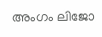അംഗം ലിജോ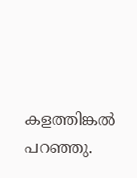കളത്തിങ്കൽ പറഞ്ഞു.